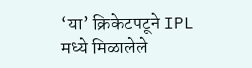‘या’ क्रिकेटपटूने IPL मध्ये मिळालेले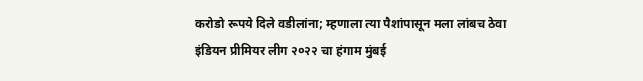करोडो रूपये दिले वडीलांना; म्हणाला त्या पैशांपासून मला लांबच ठेवा
इंडियन प्रीमियर लीग २०२२ चा हंगाम मुंबई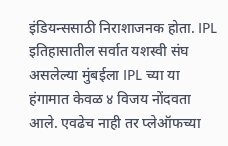इंडियन्ससाठी निराशाजनक होता. IPL इतिहासातील सर्वात यशस्वी संघ असलेल्या मुंबईला IPL च्या या हंगामात केवळ ४ विजय नोंदवता आले. एवढेच नाही तर प्लेऑफच्या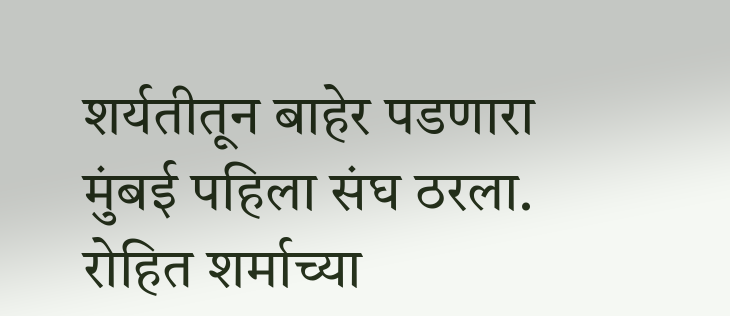शर्यतीतून बाहेर पडणारा मुंबई पहिला संघ ठरला. रोहित शर्माच्या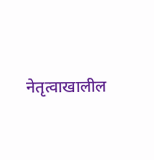नेतृत्वाखालील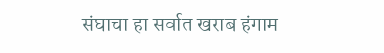संघाचा हा सर्वात खराब हंगाम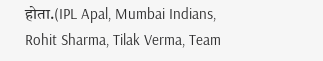होता.(IPL Apal, Mumbai Indians, Rohit Sharma, Tilak Verma, Team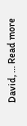David, … Read more